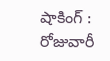షాకింగ్ : రోజువారీ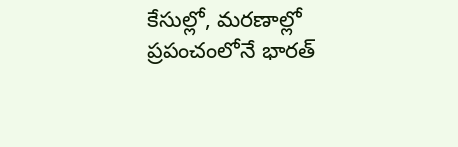కేసుల్లో, మరణాల్లో ప్రపంచంలోనే భారత్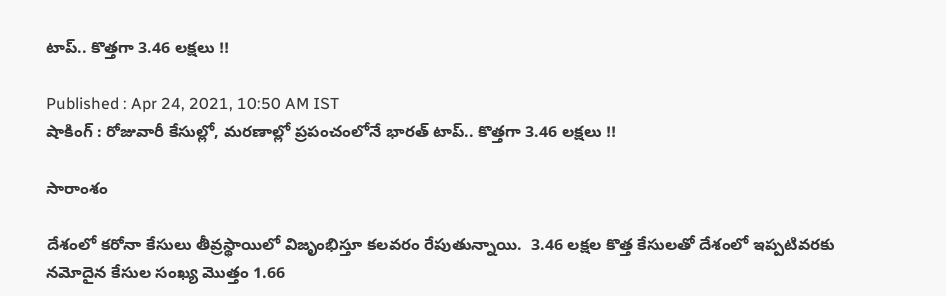టాప్.. కొత్తగా 3.46 లక్షలు !!

Published : Apr 24, 2021, 10:50 AM IST
షాకింగ్ : రోజువారీ కేసుల్లో, మరణాల్లో ప్రపంచంలోనే భారత్ టాప్.. కొత్తగా 3.46 లక్షలు !!

సారాంశం

దేశంలో కరోనా కేసులు తీవ్రస్థాయిలో విజృంభిస్తూ కలవరం రేపుతున్నాయి.  3.46 లక్షల కొత్త కేసులతో దేశంలో ఇప్పటివరకు నమోదైన కేసుల సంఖ్య మొత్తం 1.66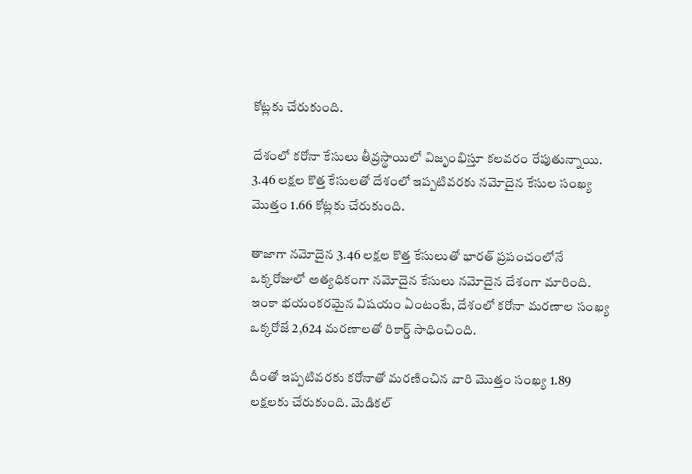కోట్లకు చేరుకుంది.

దేశంలో కరోనా కేసులు తీవ్రస్థాయిలో విజృంభిస్తూ కలవరం రేపుతున్నాయి.  3.46 లక్షల కొత్త కేసులతో దేశంలో ఇప్పటివరకు నమోదైన కేసుల సంఖ్య మొత్తం 1.66 కోట్లకు చేరుకుంది.

తాజాగా నమోదైన 3.46 లక్షల కొత్త కేసులుతో భారత్ ప్రపంచంలోనే ఒక్కరోజులో అత్యధికంగా నమోదైన కేసులు నమోదైన దేశంగా మారింది. ఇంకా భయంకరమైన విషయం ఏంటంటే, దేశంలో కరోనా మరణాల సంఖ్య ఒక్కరోజే 2,624 మరణాలతో రికార్డ్ సాధించింది.

దీంతో ఇప్పటివరకు కరోనాతో మరణించిన వారి మొత్తం సంఖ్య 1.89 లక్షలకు చేరుకుంది. మెడికల్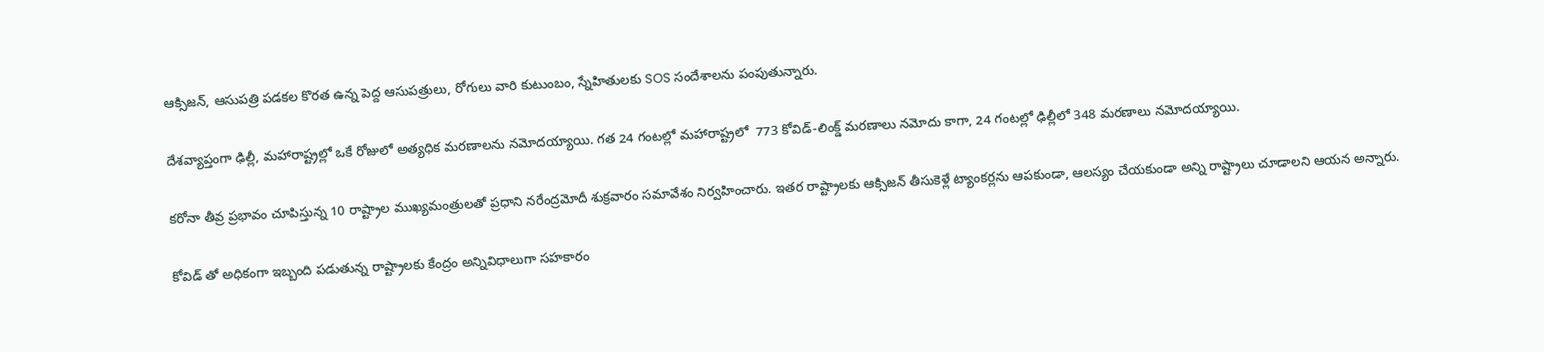ఆక్సిజన్, ఆసుపత్రి పడకల కొరత ఉన్న పెద్ద ఆసుపత్రులు, రోగులు వారి కుటుంబం, స్నేహితులకు SOS సందేశాలను పంపుతున్నారు.

దేశవ్యాప్తంగా ఢిల్లీ, మహారాష్ట్రల్లో ఒకే రోజులో అత్యధిక మరణాలను నమోదయ్యాయి. గత 24 గంటల్లో మహారాష్ట్రలో  773 కోవిడ్-లింక్డ్ మరణాలు నమోదు కాగా, 24 గంటల్లో ఢిల్లీలో 348 మరణాలు నమోదయ్యాయి.

కరోనా తీవ్ర ప్రభావం చూపిస్తున్న 10 రాష్ట్రాల ముఖ్యమంత్రులతో ప్రధాని నరేంద్రమోదీ శుక్రవారం సమావేశం నిర్వహించారు. ఇతర రాష్ట్రాలకు ఆక్సిజన్ తీసుకెళ్లే ట్యాంకర్లను ఆపకుండా, ఆలస్యం చేయకుండా అన్ని రాష్ట్రాలు చూడాలని ఆయన అన్నారు.

కోవిడ్ తో అధికంగా ఇబ్బంది పడుతున్న రాష్ట్రాలకు కేంద్రం అన్నివిధాలుగా సహకారం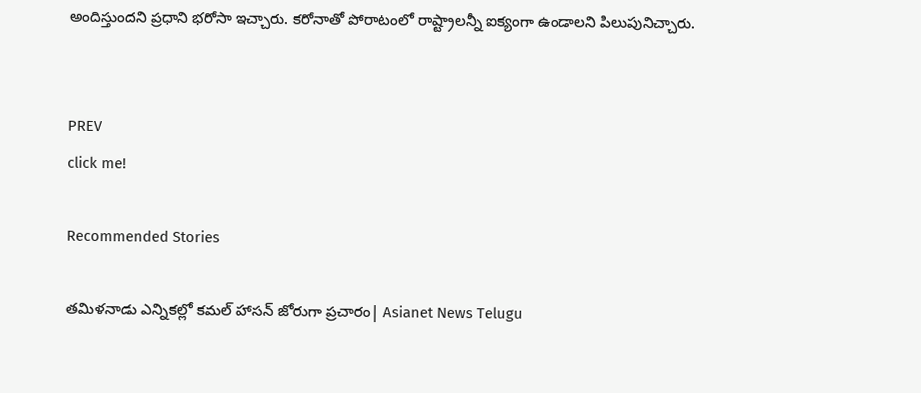అందిస్తుందని ప్రధాని భరోసా ఇచ్చారు. కరోనాతో పోరాటంలో రాష్ట్రాలన్నీ ఐక్యంగా ఉండాలని పిలుపునిచ్చారు.


PREV
click me!

Recommended Stories

తమిళనాడు ఎన్నికల్లో కమల్ హాసన్ జోరుగా ప్రచారం| Asianet News Telugu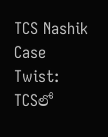TCS Nashik Case Twist: TCSలో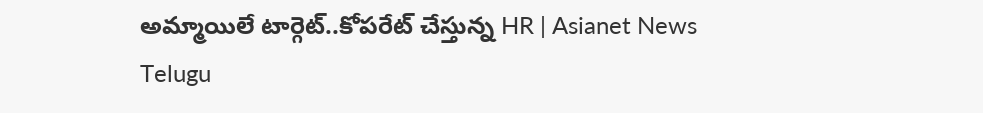అమ్మాయిలే టార్గెట్..కోపరేట్ చేస్తున్న HR | Asianet News Telugu